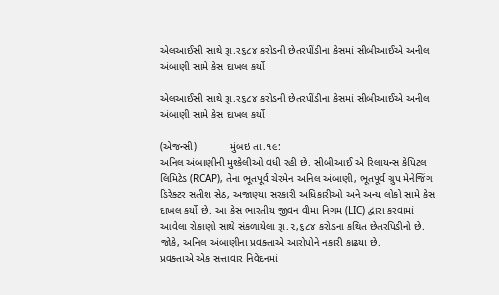એલઆઈસી સાથે રૂા.ર૬૮૪ કરોડની છેતરપીંડીના કેસમાં સીબીઆઈએ અનીલ અંબાણી સામે કેસ દાખલ કર્યો

એલઆઈસી સાથે રૂા.ર૬૮૪ કરોડની છેતરપીંડીના કેસમાં સીબીઆઈએ અનીલ અંબાણી સામે કેસ દાખલ કર્યો

(એજન્સી)           મુંબઇ તા.૧૯:
અનિલ અંબાણીની મુશ્કેલીઓ વધી રહી છે. સીબીઆઈ એ રિલાયન્સ કેપિટલ લિમિટેડ (RCAP), તેના ભૂતપૂર્વ ચેરમેન અનિલ અંબાણી, ભૂતપૂર્વ ગ્રુપ મેનેજિંગ ડિરેક્ટર સતીશ સેઠ, અજાણ્યા સરકારી અધિકારીઓ અને અન્ય લોકો સામે કેસ દાખલ કર્યો છે. આ કેસ ભારતીય જીવન વીમા નિગમ (LIC) દ્વારા કરવામાં આવેલા રોકાણો સાથે સંકળાયેલા રૂા.૨,૬૮૪ કરોડના કથિત છેતરપિડીનો છે. જોકે, અનિલ અંબાણીના પ્રવક્તાએ આરોપોને નકારી કાઢયા છે.
પ્રવક્તાએ એક સત્તાવાર નિવેદનમાં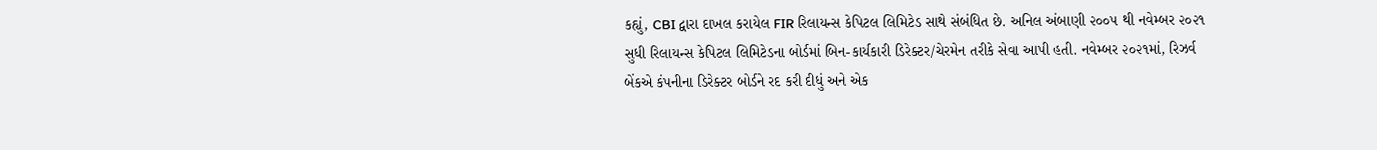કહ્યું, CBI દ્વારા દાખલ કરાયેલ FIR રિલાયન્સ કેપિટલ લિમિટેડ સાથે સંબંધિત છે. અનિલ અંબાણી ૨૦૦૫ થી નવેમ્બર ૨૦૨૧ સુધી રિલાયન્સ કેપિટલ લિમિટેડના બોર્ડમાં બિન-કાર્યકારી ડિરેક્ટર/ચેરમેન તરીકે સેવા આપી હતી. નવેમ્બર ૨૦૨૧માં, રિઝર્વ બેંકએ કંપનીના ડિરેક્ટર બોર્ડને રદ કરી દીધું અને એક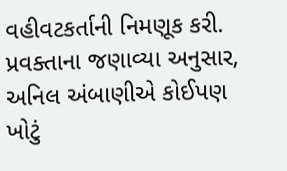વહીવટકર્તાની નિમણૂક કરી. પ્રવક્તાના જણાવ્યા અનુસાર, અનિલ અંબાણીએ કોઈપણ ખોટું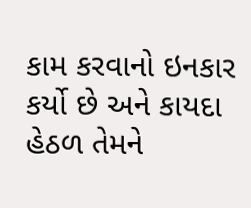કામ કરવાનો ઇનકાર કર્યો છે અને કાયદા હેઠળ તેમને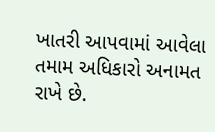ખાતરી આપવામાં આવેલા તમામ અધિકારો અનામત રાખે છે.